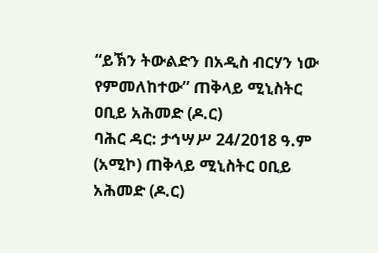“ይኽን ትውልድን በአዲስ ብርሃን ነው የምመለከተው” ጠቅላይ ሚኒስትር ዐቢይ አሕመድ (ዶ.ር)
ባሕር ዳር: ታኅሣሥ 24/2018 ዓ.ም (አሚኮ) ጠቅላይ ሚኒስትር ዐቢይ አሕመድ (ዶ.ር)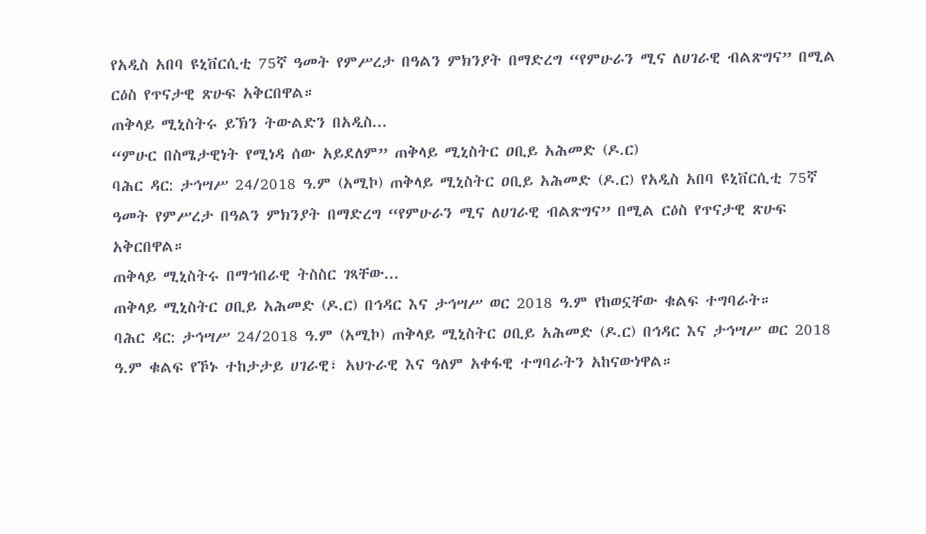የአዲስ አበባ ዩኒቨርሲቲ 75ኛ ዓመት የምሥረታ በዓልን ምክንያት በማድረግ “የምሁራን ሚና ለሀገራዊ ብልጽግና” በሚል ርዕስ የጥናታዊ ጽሁፍ አቅርበዋል።
ጠቅላይ ሚኒስትሩ ይኽን ትውልድን በአዲስ...
“ምሁር በስሜታዊነት የሚነዳ ሰው አይደለም” ጠቅላይ ሚኒስትር ዐቢይ አሕመድ (ዶ.ር)
ባሕር ዳር: ታኅሣሥ 24/2018 ዓ.ም (አሚኮ) ጠቅላይ ሚኒስትር ዐቢይ አሕመድ (ዶ.ር) የአዲስ አበባ ዩኒቨርሲቲ 75ኛ ዓመት የምሥረታ በዓልን ምክንያት በማድረግ “የምሁራን ሚና ለሀገራዊ ብልጽግና” በሚል ርዕስ የጥናታዊ ጽሁፍ አቅርበዋል።
ጠቅላይ ሚኒስትሩ በማኀበራዊ ትስስር ገጻቸው...
ጠቅላይ ሚኒስትር ዐቢይ አሕመድ (ዶ.ር) በኅዳር እና ታኅሣሥ ወር 2018 ዓ.ም የከወኗቸው ቁልፍ ተግባራት።
ባሕር ዳር: ታኅሣሥ 24/2018 ዓ.ም (አሚኮ) ጠቅላይ ሚኒስትር ዐቢይ አሕመድ (ዶ.ር) በኅዳር እና ታኅሣሥ ወር 2018 ዓ.ም ቁልፍ የኾኑ ተከታታይ ሀገራዊ፣ አህጉራዊ እና ዓለም አቀፋዊ ተግባራትን አከናውነዋል።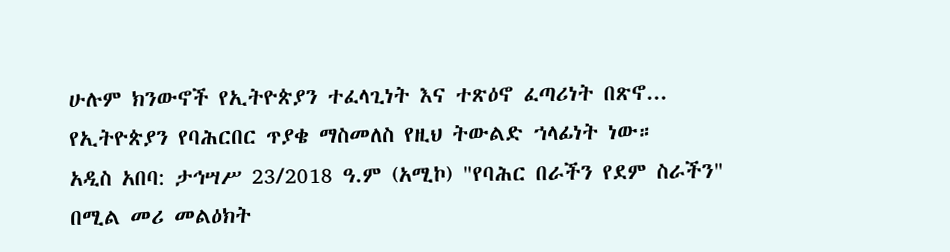ሁሉም ክንውኖች የኢትዮጵያን ተፈላጊነት እና ተጽዕኖ ፈጣሪነት በጽኖ...
የኢትዮጵያን የባሕርበር ጥያቄ ማስመለስ የዚህ ትውልድ ኀላፊነት ነው።
አዲስ አበባ: ታኅሣሥ 23/2018 ዓ.ም (አሚኮ) "የባሕር በራችን የደም ስራችን" በሚል መሪ መልዕክት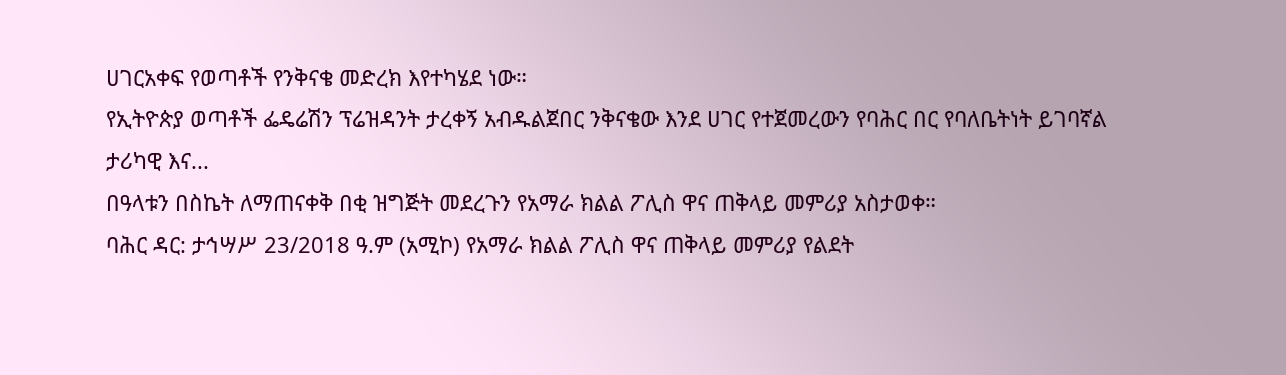ሀገርአቀፍ የወጣቶች የንቅናቄ መድረክ እየተካሄደ ነው።
የኢትዮጵያ ወጣቶች ፌዴሬሽን ፕሬዝዳንት ታረቀኝ አብዱልጀበር ንቅናቄው እንደ ሀገር የተጀመረውን የባሕር በር የባለቤትነት ይገባኛል ታሪካዊ እና...
በዓላቱን በስኬት ለማጠናቀቅ በቂ ዝግጅት መደረጉን የአማራ ክልል ፖሊስ ዋና ጠቅላይ መምሪያ አስታወቀ።
ባሕር ዳር: ታኅሣሥ 23/2018 ዓ.ም (አሚኮ) የአማራ ክልል ፖሊስ ዋና ጠቅላይ መምሪያ የልደት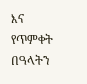እና የጥምቀት በዓላትን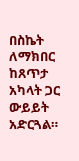በስኬት ለማክበር ከጸጥታ አካላት ጋር ውይይት አድርጓል።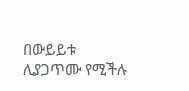በውይይቱ ሊያጋጥሙ የሚችሉ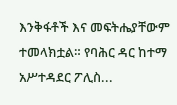እንቅፋቶች እና መፍትሔያቸውም ተመላክቷል። የባሕር ዳር ከተማ አሥተዳደር ፖሊስ...